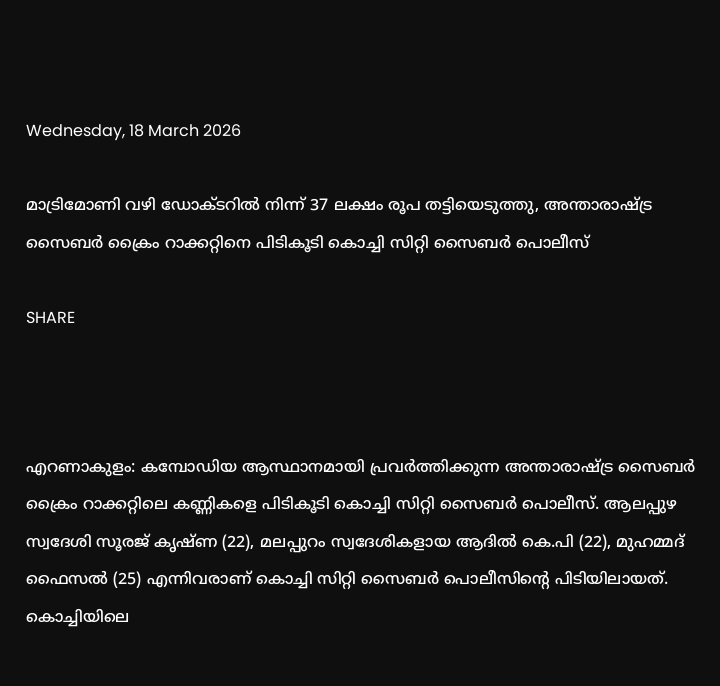Wednesday, 18 March 2026

മാട്രിമോണി വഴി ഡോക്ടറിൽ നിന്ന് 37 ലക്ഷം രൂപ തട്ടിയെടുത്തു, അന്താരാഷ്ട്ര സൈബർ ക്രൈം റാക്കറ്റിനെ പിടികൂടി കൊച്ചി സിറ്റി സൈബർ പൊലീസ്

SHARE



എറണാകുളം: കമ്പോഡിയ ആസ്ഥാനമായി പ്രവർത്തിക്കുന്ന അന്താരാഷ്ട്ര സൈബർ ക്രൈം റാക്കറ്റിലെ കണ്ണികളെ പിടികൂടി കൊച്ചി സിറ്റി സൈബർ പൊലീസ്. ആലപ്പുഴ സ്വദേശി സൂരജ് കൃഷ്ണ (22), മലപ്പുറം സ്വദേശികളായ ആദിൽ കെ.പി (22), മുഹമ്മദ് ഫൈസൽ (25) എന്നിവരാണ് കൊച്ചി സിറ്റി സൈബർ പൊലീസിന്റെ പിടിയിലായത്. കൊച്ചിയിലെ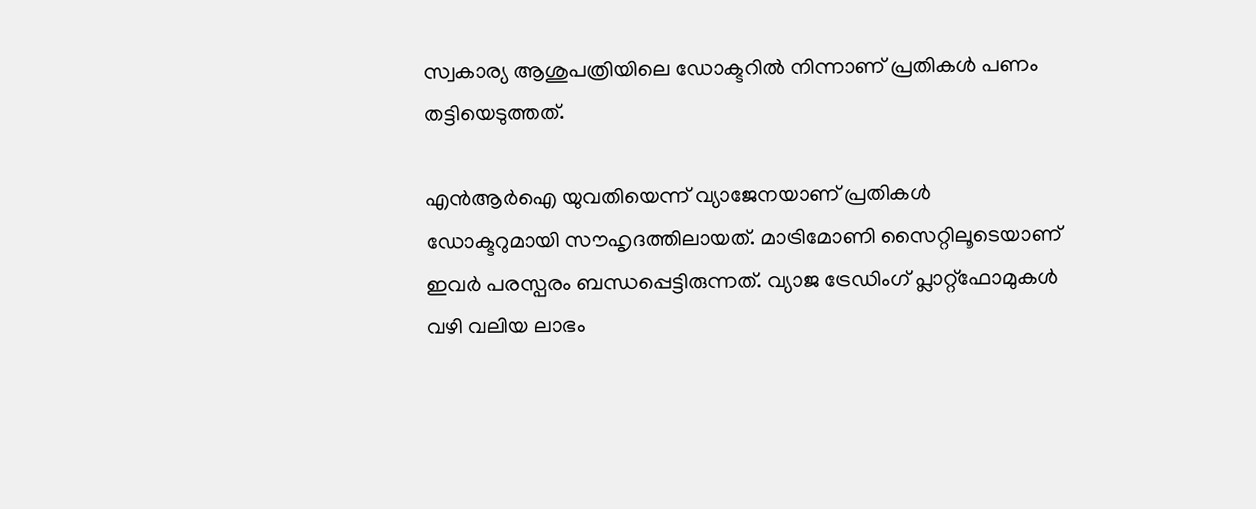സ്വകാര്യ ആശുപത്രിയിലെ ഡോക്ടറിൽ നിന്നാണ് പ്രതികൾ പണം തട്ടിയെടുത്തത്.

എൻആർഐ യുവതിയെന്ന് വ്യാജേനയാണ് പ്രതികൾ ഡോക്ടറുമായി സൗഹൃദത്തിലായത്. മാട്രിമോണി സൈറ്റിലൂടെയാണ് ഇവർ പരസ്പരം ബന്ധപ്പെട്ടിരുന്നത്. വ്യാജ ട്രേഡിംഗ് പ്ലാറ്റ്‌ഫോമുകൾ വഴി വലിയ ലാഭം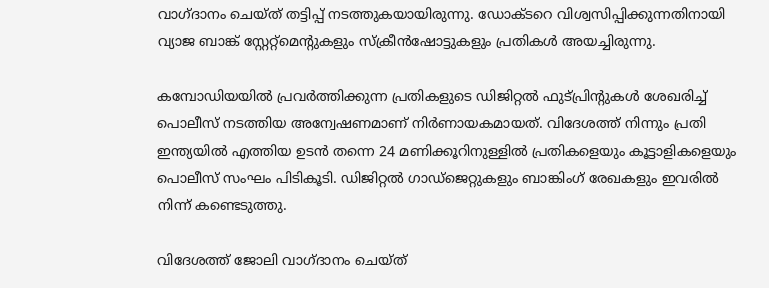വാഗ്ദാനം ചെയ്ത് തട്ടിപ്പ് നടത്തുകയായിരുന്നു. ഡോക്ടറെ വിശ്വസിപ്പിക്കുന്നതിനായി വ്യാജ ബാങ്ക് സ്റ്റേറ്റ്‌മെന്റുകളും സ്ക്രീൻഷോട്ടുകളും പ്രതികൾ അയച്ചിരുന്നു.

കമ്പോഡിയയിൽ പ്രവർത്തിക്കുന്ന പ്രതികളുടെ ഡിജിറ്റൽ ഫുട്‌പ്രിന്റുകൾ ശേഖരിച്ച് പൊലീസ് നടത്തിയ അന്വേഷണമാണ് നിർണായകമായത്. വിദേശത്ത് നിന്നും പ്രതി ഇന്ത്യയിൽ എത്തിയ ഉടൻ തന്നെ 24 മണിക്കൂറിനുള്ളിൽ പ്രതികളെയും കൂട്ടാളികളെയും പൊലീസ് സംഘം പിടികൂടി. ഡിജിറ്റൽ ഗാഡ്‌ജെറ്റുകളും ബാങ്കിംഗ് രേഖകളും ഇവരിൽ നിന്ന് കണ്ടെടുത്തു.

വിദേശത്ത് ജോലി വാഗ്ദാനം ചെയ്ത്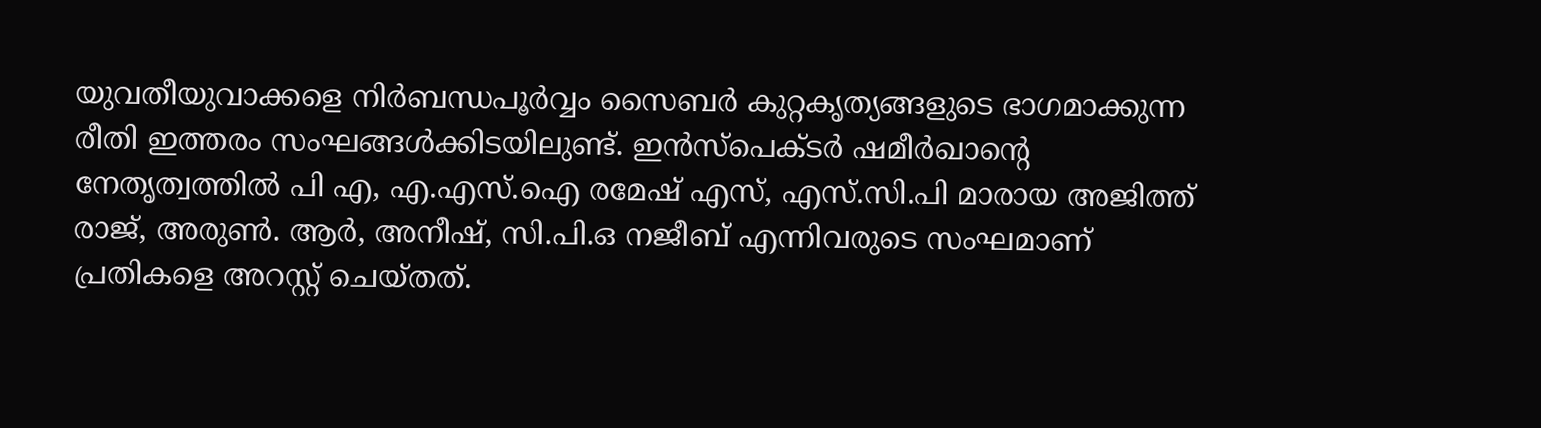യുവതീയുവാക്കളെ നിർബന്ധപൂർവ്വം സൈബർ കുറ്റകൃത്യങ്ങളുടെ ഭാഗമാക്കുന്ന രീതി ഇത്തരം സംഘങ്ങൾക്കിടയിലുണ്ട്. ഇൻസ്‌പെക്ടർ ഷമീർഖാന്റെ നേതൃത്വത്തിൽ പി എ, എ.എസ്.ഐ രമേഷ് എസ്, എസ്.സി.പി മാരായ അജിത്ത് രാജ്, അരുൺ. ആർ, അനീഷ്, സി.പി.ഒ നജീബ് എന്നിവരുടെ സംഘമാണ് പ്രതികളെ അറസ്റ്റ് ചെയ്തത്.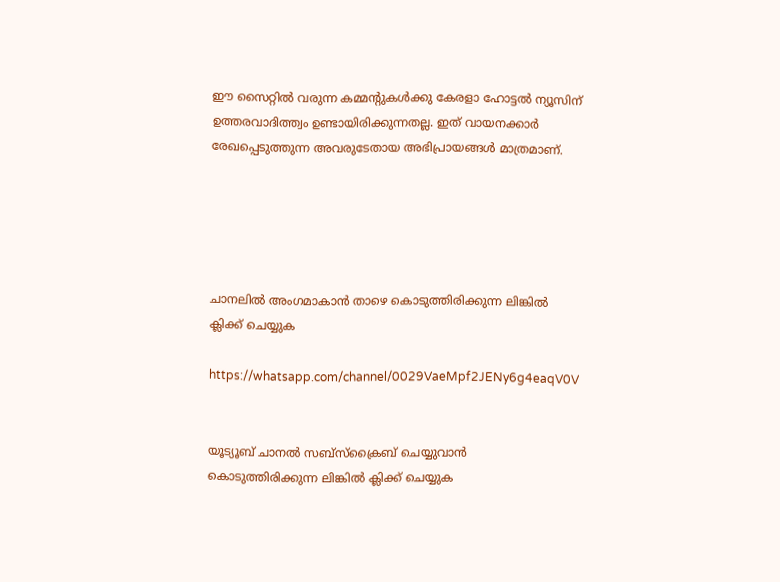ഈ സൈറ്റിൽ വരുന്ന കമ്മന്റുകൾക്കു കേരളാ ഹോട്ടൽ ന്യൂസിന് ഉത്തരവാദിത്ത്വം ഉണ്ടായിരിക്കുന്നതല്ല. ഇത് വായനക്കാർ രേഖപ്പെടുത്തുന്ന അവരുടേതായ അഭിപ്രായങ്ങൾ മാത്രമാണ്.





ചാനലിൽ അംഗമാകാൻ താഴെ കൊടുത്തിരിക്കുന്ന ലിങ്കിൽ ക്ലിക്ക് ചെയ്യുക

https://whatsapp.com/channel/0029VaeMpf2JENy6g4eaqV0V


യൂട്യൂബ് ചാനൽ സബ്സ്ക്രൈബ് ചെയ്യുവാൻ കൊടുത്തിരിക്കുന്ന ലിങ്കിൽ ക്ലിക്ക് ചെയ്യുക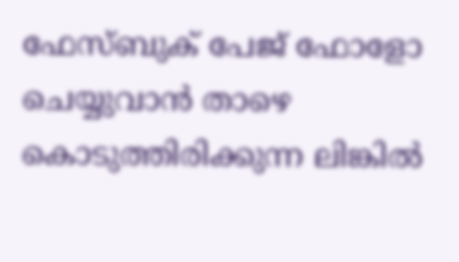ഫേസ്ബുക് പേജ് ഫോളോ ചെയ്യുവാൻ താഴെ കൊടുത്തിരിക്കുന്ന ലിങ്കിൽ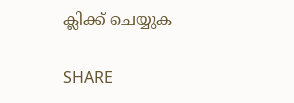ക്ലിക്ക് ചെയ്യുക

SHARE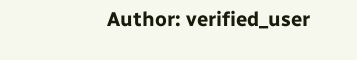Author: verified_user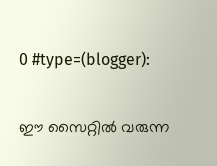0 #type=(blogger):

ഈ സൈറ്റിൽ വരുന്ന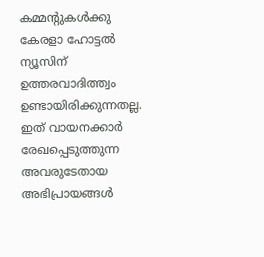കമ്മന്റുകൾക്കു കേരളാ ഹോട്ടൽ ന്യൂസിന് ഉത്തരവാദിത്ത്വം ഉണ്ടായിരിക്കുന്നതല്ല. ഇത് വായനക്കാർ രേഖപ്പെടുത്തുന്ന അവരുടേതായ അഭിപ്രായങ്ങൾ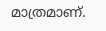മാത്രമാണ്.